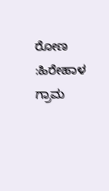ರೋಣ :ಹಿರೇಹಾಳ ಗ್ರಾಮ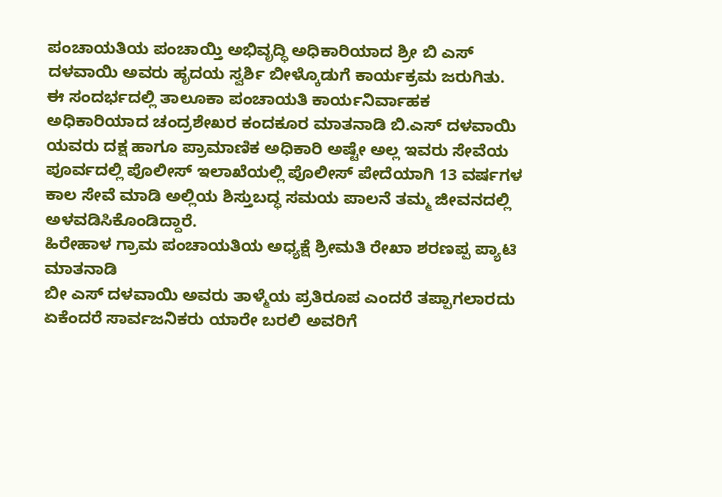ಪಂಚಾಯತಿಯ ಪಂಚಾಯ್ತಿ ಅಭಿವೃದ್ಧಿ ಅಧಿಕಾರಿಯಾದ ಶ್ರೀ ಬಿ ಎಸ್ ದಳವಾಯಿ ಅವರು ಹೃದಯ ಸ್ವರ್ಶಿ ಬೀಳ್ಕೊಡುಗೆ ಕಾರ್ಯಕ್ರಮ ಜರುಗಿತು.
ಈ ಸಂದರ್ಭದಲ್ಲಿ ತಾಲೂಕಾ ಪಂಚಾಯತಿ ಕಾರ್ಯನಿರ್ವಾಹಕ ಅಧಿಕಾರಿಯಾದ ಚಂದ್ರಶೇಖರ ಕಂದಕೂರ ಮಾತನಾಡಿ ಬಿ.ಎಸ್ ದಳವಾಯಿ ಯವರು ದಕ್ಷ ಹಾಗೂ ಪ್ರಾಮಾಣಿಕ ಅಧಿಕಾರಿ ಅಷ್ಟೇ ಅಲ್ಲ ಇವರು ಸೇವೆಯ ಪೂರ್ವದಲ್ಲಿ ಪೊಲೀಸ್ ಇಲಾಖೆಯಲ್ಲಿ ಪೊಲೀಸ್ ಪೇದೆಯಾಗಿ 13 ವರ್ಷಗಳ ಕಾಲ ಸೇವೆ ಮಾಡಿ ಅಲ್ಲಿಯ ಶಿಸ್ತುಬದ್ಧ ಸಮಯ ಪಾಲನೆ ತಮ್ಮ ಜೀವನದಲ್ಲಿ ಅಳವಡಿಸಿಕೊಂಡಿದ್ದಾರೆ.
ಹಿರೇಹಾಳ ಗ್ರಾಮ ಪಂಚಾಯತಿಯ ಅಧ್ಯಕ್ಷೆ ಶ್ರೀಮತಿ ರೇಖಾ ಶರಣಪ್ಪ ಪ್ಯಾಟಿ ಮಾತನಾಡಿ
ಬೀ ಎಸ್ ದಳವಾಯಿ ಅವರು ತಾಳ್ಮೆಯ ಪ್ರತಿರೂಪ ಎಂದರೆ ತಪ್ಪಾಗಲಾರದು ಏಕೆಂದರೆ ಸಾರ್ವಜನಿಕರು ಯಾರೇ ಬರಲಿ ಅವರಿಗೆ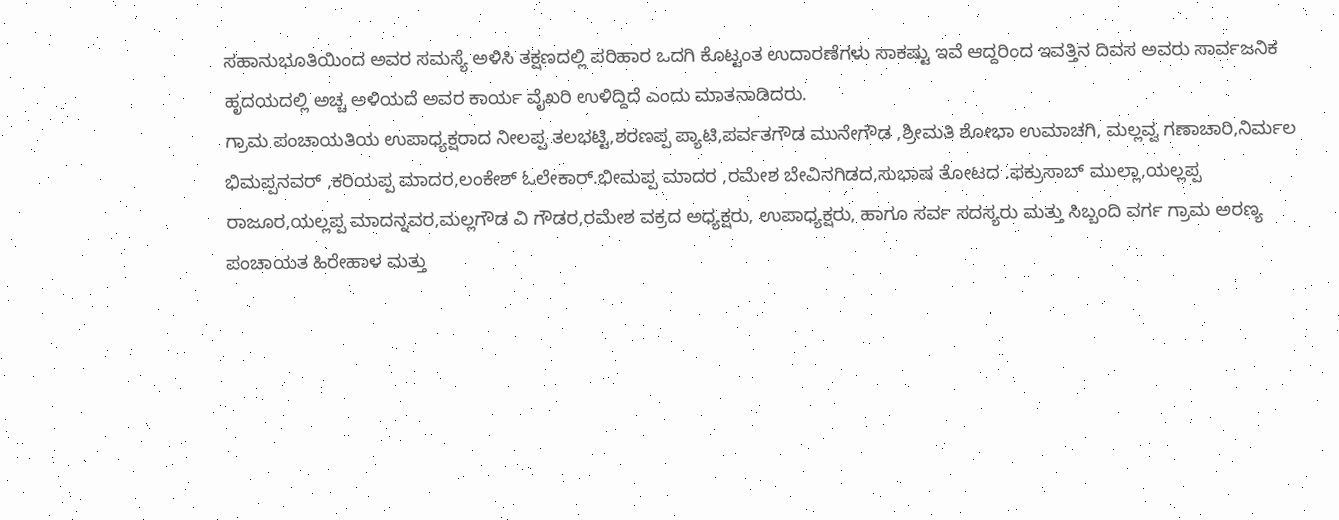ಸಹಾನುಭೂತಿಯಿಂದ ಅವರ ಸಮಸ್ಯೆ ಅಳಿಸಿ ತಕ್ಷಣದಲ್ಲಿ ಪರಿಹಾರ ಒದಗಿ ಕೊಟ್ಟಂತ ಉದಾರಣೆಗಳು ಸಾಕಷ್ಟು ಇವೆ ಆದ್ದರಿಂದ ಇವತ್ತಿನ ದಿವಸ ಅವರು ಸಾರ್ವಜನಿಕ ಹೃದಯದಲ್ಲಿ ಅಚ್ಚ ಅಳಿಯದೆ ಅವರ ಕಾರ್ಯ ವೈಖರಿ ಉಳಿದ್ದಿದೆ ಎಂದು ಮಾತನಾಡಿದರು.
ಗ್ರಾಮ ಪಂಚಾಯತಿಯ ಉಪಾಧ್ಯಕ್ಷರಾದ ನೀಲಪ್ಪ ತಲಭಟ್ಟಿ,ಶರಣಪ್ಪ ಪ್ಯಾಟಿ,ಪರ್ವತಗೌಡ ಮುನೇಗೌಡ ,ಶ್ರೀಮತಿ ಶೋಭಾ ಉಮಾಚಗಿ, ಮಲ್ಲವ್ವ ಗಣಾಚಾರಿ,ನಿರ್ಮಲ ಭಿಮಪ್ಪನವರ್ ,ಕರಿಯಪ್ಪ ಮಾದರ,ಲಂಕೇಶ್ ಓಲೇಕಾರ್.ಭೀಮಪ್ಪ ಮಾದರ ,ರಮೇಶ ಬೇವಿನಗಿಡದ,ಸುಭಾಷ ತೋಟದ .ಫಕ್ರುಸಾಬ್ ಮುಲ್ಲಾ,ಯಲ್ಲಪ್ಪ ರಾಜೂರ,ಯಲ್ಲಪ್ಪ ಮಾದನ್ನವರ,ಮಲ್ಲಗೌಡ ವಿ ಗೌಡರ,ರಮೇಶ ವಕ್ರದ ಅಧ್ಯಕ್ಷರು, ಉಪಾಧ್ಯಕ್ಷರು, ಹಾಗೂ ಸರ್ವ ಸದಸ್ಯರು ಮತ್ತು ಸಿಬ್ಬಂದಿ ವರ್ಗ ಗ್ರಾಮ ಅರಣ್ಯ ಪಂಚಾಯತ ಹಿರೇಹಾಳ ಮತ್ತು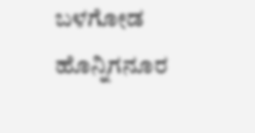ಬಳಗೋಡ ಹೊನ್ನಿಗನೂರ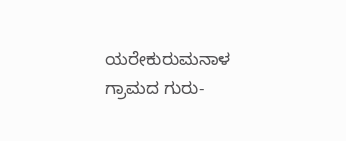ಯರೇಕುರುಮನಾಳ ಗ್ರಾಮದ ಗುರು-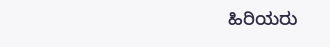ಹಿರಿಯರು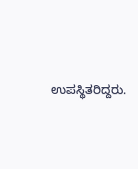ಉಪಸ್ಥಿತರಿದ್ದರು.